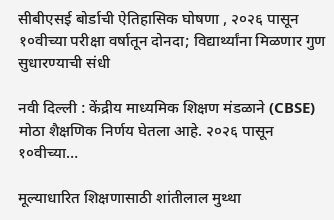सीबीएसई बोर्डाची ऐतिहासिक घोषणा , २०२६ पासून १०वीच्या परीक्षा वर्षातून दोनदा; विद्यार्थ्यांना मिळणार गुण सुधारण्याची संधी

नवी दिल्ली : केंद्रीय माध्यमिक शिक्षण मंडळाने (CBSE) मोठा शैक्षणिक निर्णय घेतला आहे. २०२६ पासून १०वीच्या…

मूल्याधारित शिक्षणासाठी शांतीलाल मुथ्था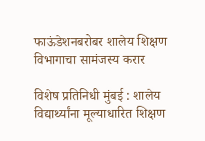फाऊंडेशनबरोबर शालेय शिक्षण विभागाचा सामंजस्य करार

विशेष प्रतिनिधी मुंबई : शालेय विद्यार्थ्यांना मूल्याधारित शिक्षण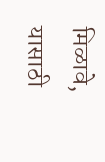मिळावे, यासाठी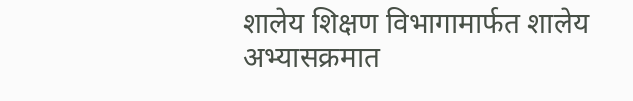शालेय शिक्षण विभागामार्फत शालेय अभ्यासक्रमात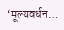‘मूल्यवर्धन…